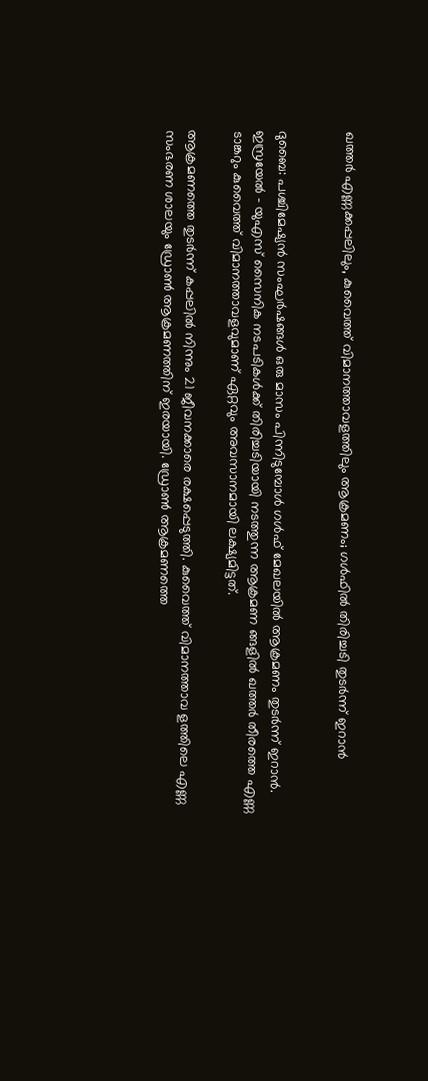ഖത്തർ എണ്ണക്കപ്പലിലും, കുവൈത്ത് വിമാനത്താവളത്തിലും ആക്രമണം; ഗള്‍ഫില്‍ തിരിച്ചടി തുടര്‍ന്ന് ഇറാന്‍


ദുബൈ: പശ്ചിമേഷ്യന്‍ സംഘര്‍ഷങ്ങള്‍ ഒരു മാസം പിന്നിടുമ്പോള്‍ ഗള്‍ഫ് മേഖലയില്‍ ആക്രമണം തുടര്‍ന്ന് ഇറാന്‍. ഇസ്രയേല്‍ – യുഎസ് സൈനിക നടപടികള്‍ക്ക് തിരിച്ചടിയായി നടത്തുന്ന ആക്രമണ ങ്ങളില്‍ ഖത്തര്‍ തീരത്തെ എണ്ണ ടാങ്കറും കുവൈത്ത് വിമാനത്താവളവുമാണ് ഏറ്റവും അവസാനമായി ലക്ഷ്യമിട്ടത്.

ആക്രമണത്തെ തുടര്‍ന്ന് കപ്പലില്‍ നിന്നും 21 ജീവനക്കാരെ രക്ഷപ്പെടുത്തി. കുവൈത്ത് വിമാനത്താവ ളത്തിലെ എണ്ണ സംഭരണ ശാലയും ഡ്രോണ്‍ ആക്രമണത്തിന് ഇരയായി. ഡ്രോണ്‍ ആക്രമണത്തെ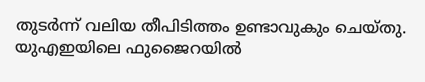തുടര്‍ന്ന് വലിയ തീപിടിത്തം ഉണ്ടാവുകും ചെയ്തു. യുഎഇയിലെ ഫുജൈറയില്‍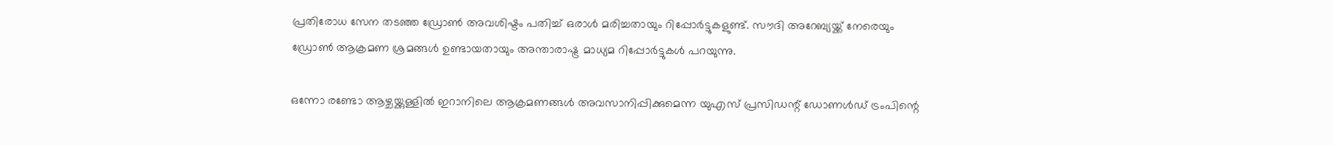പ്രതിരോധ സേന തടഞ്ഞ ഡ്രോണ്‍ അവശിഷ്ടം പതിച്ച് ഒരാള്‍ മരിച്ചതായും റിപ്പോര്‍ട്ടുകളുണ്ട്. സൗദി അറേബ്യയ്ക്ക് നേരെയും ഡ്രോണ്‍ ആക്രമണ ശ്രമങ്ങള്‍ ഉണ്ടായതായും അന്താരാഷ്ട്ര മാധ്യമ റിപ്പോര്‍ട്ടുകള്‍ പറയുന്നു.

ഒന്നോ രണ്ടോ ആഴ്ചയ്ക്കുള്ളില്‍ ഇറാനിലെ ആക്രമണങ്ങള്‍ അവസാനിപ്പിക്കുമെന്ന യുഎസ് പ്രസിഡന്റ് ഡോണള്‍ഡ് ട്രംപിന്റെ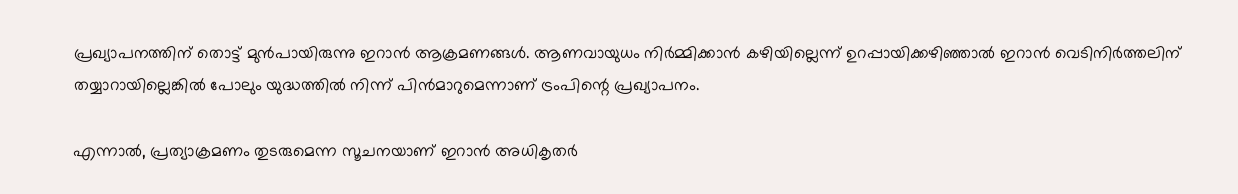പ്രഖ്യാപനത്തിന് തൊട്ട് മുന്‍പായിരുന്നു ഇറാന്‍ ആക്രമണങ്ങള്‍. ആണവായുധം നിര്‍മ്മിക്കാന്‍ കഴിയില്ലെന്ന് ഉറപ്പായിക്കഴിഞ്ഞാല്‍ ഇറാന്‍ വെടിനിര്‍ത്തലിന് തയ്യാറായില്ലെങ്കില്‍ പോലും യുദ്ധത്തില്‍ നിന്ന് പിന്‍മാറുമെന്നാണ് ട്രംപിന്റെ പ്രഖ്യാപനം.

എന്നാല്‍, പ്രത്യാക്രമണം തുടരുമെന്ന സൂചനയാണ് ഇറാന്‍ അധികൃതര്‍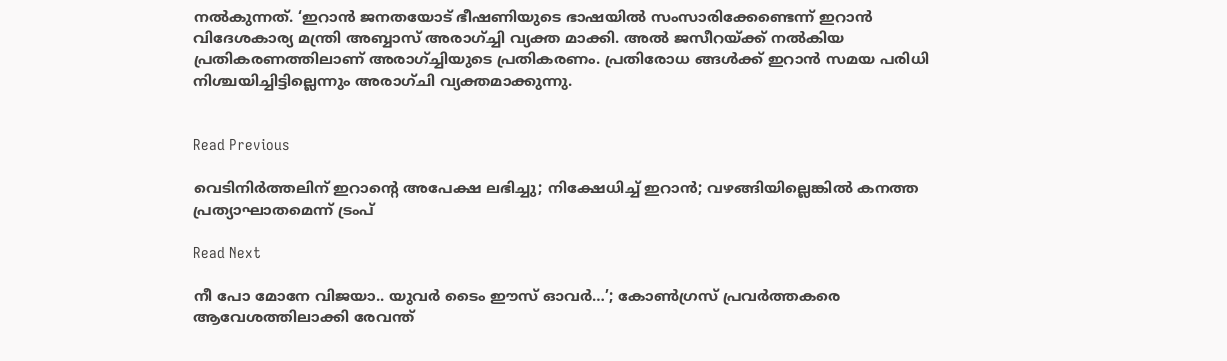നല്‍കുന്നത്. ‘ഇറാന്‍ ജനതയോട് ഭീഷണിയുടെ ഭാഷയില്‍ സംസാരിക്കേണ്ടെന്ന് ഇറാന്‍ വിദേശകാര്യ മന്ത്രി അബ്ബാസ് അരാഗ്ച്ചി വ്യക്ത മാക്കി. അല്‍ ജസീറയ്ക്ക് നല്‍കിയ പ്രതികരണത്തിലാണ് അരാഗ്ച്ചിയുടെ പ്രതികരണം. പ്രതിരോധ ങ്ങള്‍ക്ക് ഇറാന്‍ സമയ പരിധി നിശ്ചയിച്ചിട്ടില്ലെന്നും അരാഗ്ചി വ്യക്തമാക്കുന്നു.


Read Previous

വെടിനിർത്തലിന് ഇറാന്‍റെ അപേക്ഷ ലഭിച്ചു; നിക്ഷേധിച്ച് ഇറാന്‍; വഴങ്ങിയില്ലെങ്കിൽ കനത്ത പ്രത്യാഘാതമെന്ന് ട്രംപ്

Read Next

നീ പോ മോനേ വിജയാ.. യുവര്‍ ടൈം ഈസ് ഓവര്‍…’; കോണ്‍ഗ്രസ് പ്രവര്‍ത്തകരെ ആവേശത്തിലാക്കി രേവന്ത്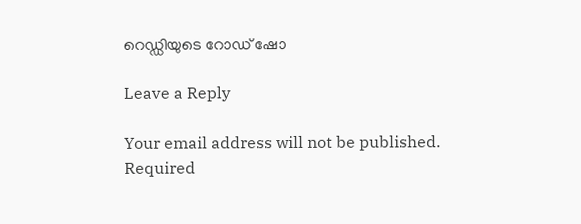റെഡ്ഡിയുടെ റോഡ് ഷോ

Leave a Reply

Your email address will not be published. Required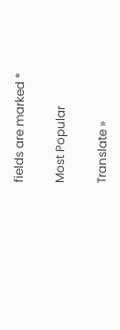fields are marked *

Most Popular

Translate »